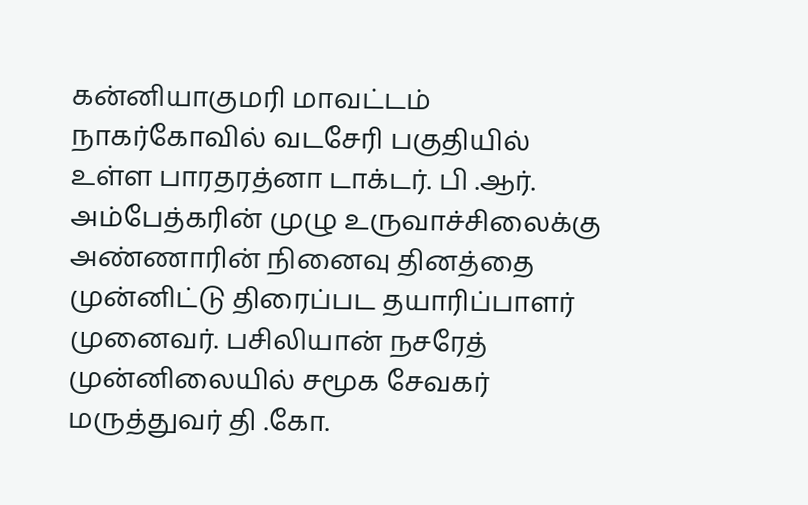கன்னியாகுமரி மாவட்டம் நாகர்கோவில் வடசேரி பகுதியில் உள்ள பாரதரத்னா டாக்டர். பி .ஆர். அம்பேத்கரின் முழு உருவாச்சிலைக்கு அண்ணாரின் நினைவு தினத்தை முன்னிட்டு திரைப்பட தயாரிப்பாளர் முனைவர். பசிலியான் நசரேத் முன்னிலையில் சமூக சேவகர் மருத்துவர் தி .கோ.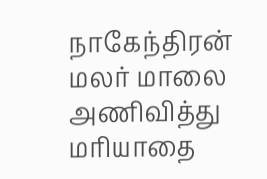நாகேந்திரன் மலர் மாலை அணிவித்து மரியாதை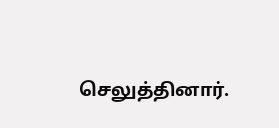செலுத்தினார்.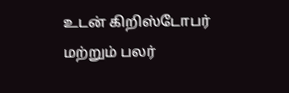உடன் கிறிஸ்டோபர் மற்றும் பலர்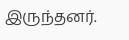இருந்தனர்.